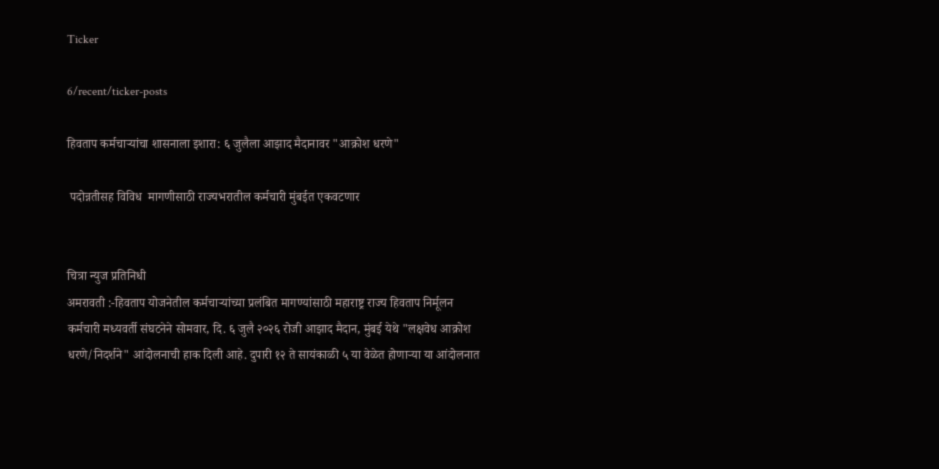Ticker

6/recent/ticker-posts

हिवताप कर्मचाऱ्यांचा शासनाला इशारा: ६ जुलैला आझाद मैदानावर "आक्रोश धरणे"

 पदोन्नतीसह विविध  मागणीसाठी राज्यभरातील कर्मचारी मुंबईत एकवटणार


चित्रा न्युज प्रतिनिधी
अमरावती :-हिवताप योजनेतील कर्मचाऱ्यांच्या प्रलंबित मागण्यांसाठी महाराष्ट्र राज्य हिवताप निर्मूलन कर्मचारी मध्यवर्ती संघटनेने सोमवार, दि. ६ जुलै २०२६ रोजी आझाद मैदान, मुंबई येथे "लक्षवेध आक्रोश धरणे/निदर्शने" आंदोलनाची हाक दिली आहे. दुपारी १२ ते सायंकाळी ५ या वेळेत होणाऱ्या या आंदोलनात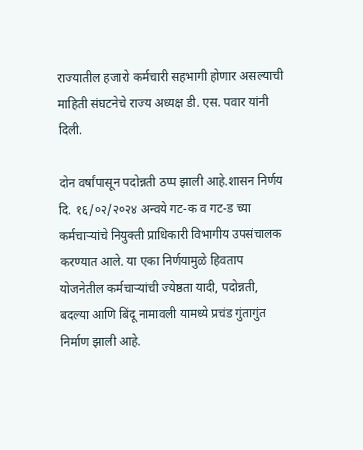राज्यातील हजारो कर्मचारी सहभागी होणार असल्याची माहिती संघटनेचे राज्य अध्यक्ष डी. एस. पवार यांनी दिली.

दोन वर्षांपासून पदोन्नती ठप्प झाली आहे.शासन निर्णय दि. १६/०२/२०२४ अन्वये गट-क व गट-ड च्या कर्मचाऱ्यांचे नियुक्ती प्राधिकारी विभागीय उपसंचालक करण्यात आले. या एका निर्णयामुळे हिवताप योजनेतील कर्मचाऱ्यांची ज्येष्ठता यादी, पदोन्नती, बदल्या आणि बिंदू नामावली यामध्ये प्रचंड गुंतागुंत निर्माण झाली आहे.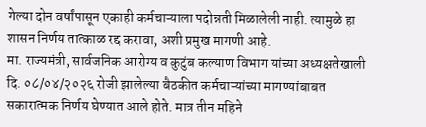गेल्या दोन वर्षांपासून एकाही कर्मचाऱ्याला पदोन्नती मिळालेली नाही. त्यामुळे हा शासन निर्णय तात्काळ रद्द करावा, अशी प्रमुख मागणी आहे.
मा. राज्यमंत्री, सार्वजनिक आरोग्य व कुटुंब कल्याण विभाग यांच्या अध्यक्षतेखाली दि. ०८/०४/२०२६ रोजी झालेल्या बैठकीत कर्मचाऱ्यांच्या मागण्यांबाबत सकारात्मक निर्णय घेण्यात आले होते. मात्र तीन महिने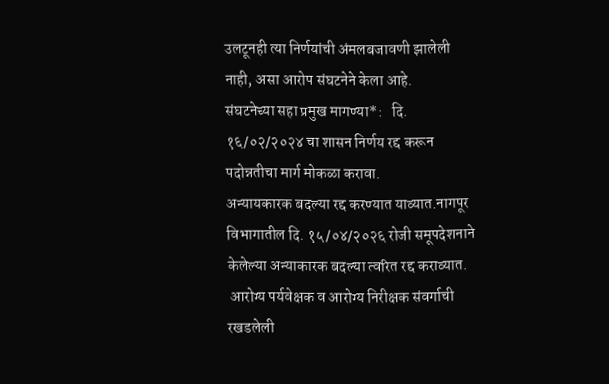उलटूनही त्या निर्णयांची अंमलबजावणी झालेली नाही, असा आरोप संघटनेने केला आहे.
संघटनेच्या सहा प्रमुख मागण्या*:   दि. १६/०२/२०२४ चा शासन निर्णय रद्द करून पदोन्नतीचा मार्ग मोकळा करावा.
अन्यायकारक बदल्या रद्द करण्यात याव्यात.नागपूर विभागातील दि. १५/०४/२०२६ रोजी समूपदेशनाने  केलेल्या अन्याकारक बदल्या त्वरित रद्द कराव्यात.
 आरोग्य पर्यवेक्षक व आरोग्य निरीक्षक संवर्गाची रखडलेली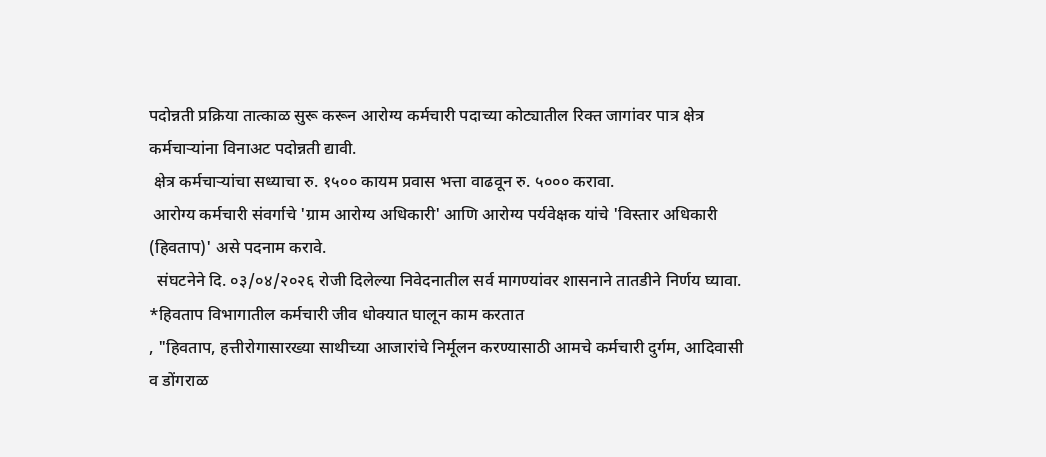पदोन्नती प्रक्रिया तात्काळ सुरू करून आरोग्य कर्मचारी पदाच्या कोट्यातील रिक्त जागांवर पात्र क्षेत्र कर्मचाऱ्यांना विनाअट पदोन्नती द्यावी.
 क्षेत्र कर्मचाऱ्यांचा सध्याचा रु. १५०० कायम प्रवास भत्ता वाढवून रु. ५००० करावा.
 आरोग्य कर्मचारी संवर्गाचे 'ग्राम आरोग्य अधिकारी' आणि आरोग्य पर्यवेक्षक यांचे 'विस्तार अधिकारी (हिवताप)' असे पदनाम करावे.
  संघटनेने दि. ०३/०४/२०२६ रोजी दिलेल्या निवेदनातील सर्व मागण्यांवर शासनाने तातडीने निर्णय घ्यावा.
*हिवताप विभागातील कर्मचारी जीव धोक्यात घालून काम करतात
, "हिवताप, हत्तीरोगासारख्या साथीच्या आजारांचे निर्मूलन करण्यासाठी आमचे कर्मचारी दुर्गम, आदिवासी व डोंगराळ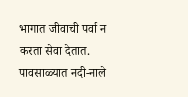भागात जीवाची पर्वा न करता सेवा देतात. पावसाळ्यात नदी-नाले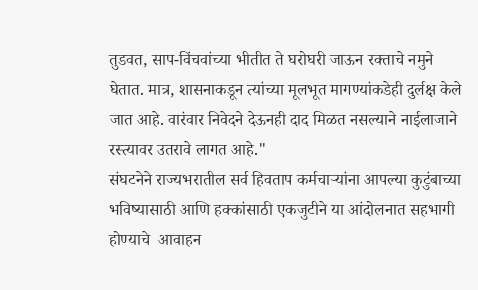तुडवत, साप-विंचवांच्या भीतीत ते घरोघरी जाऊन रक्ताचे नमुने घेतात. मात्र, शासनाकडून त्यांच्या मूलभूत मागण्यांकडेही दुर्लक्ष केले जात आहे. वारंवार निवेदने देऊनही दाद मिळत नसल्याने नाईलाजाने रस्त्यावर उतरावे लागत आहे."
संघटनेने राज्यभरातील सर्व हिवताप कर्मचाऱ्यांना आपल्या कुटुंबाच्या भविष्यासाठी आणि हक्कांसाठी एकजुटीने या आंदोलनात सहभागी होण्याचे  आवाहन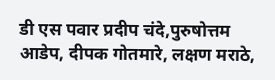डी एस पवार प्रदीप चंदे,पुरुषोत्तम आडेप, दीपक गोतमारे, लक्षण मराठे,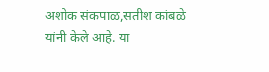अशोक संकपाळ,सतीश कांबळे यांनी केले आहे. या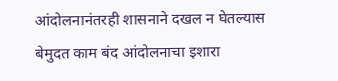आंदोलनानंतरही शासनाने दखल न घेतल्यास बेमुदत काम बंद आंदोलनाचा इशारा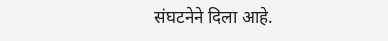संघटनेने दिला आहे.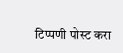टिप्पणी पोस्ट करा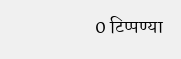0 टिप्पण्या